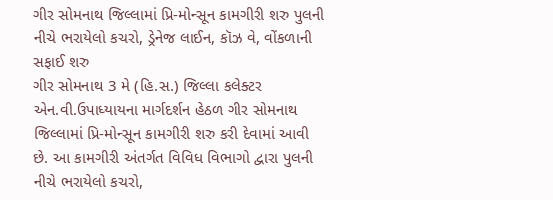ગીર સોમનાથ જિલ્લામાં પ્રિ-મોન્સૂન કામગીરી શરુ પુલની નીચે ભરાયેલો કચરો, ડ્રેનેજ લાઈન, કૉઝ વે, વોંકળાની સફાઈ શરુ
ગીર સોમનાથ 3 મે (હિ.સ.) જિલ્લા કલેક્ટર એન.વી.ઉપાધ્યાયના માર્ગદર્શન હેઠળ ગીર સોમનાથ જિલ્લામાં પ્રિ-મોન્સૂન કામગીરી શરુ કરી દેવામાં આવી છે. આ કામગીરી અંતર્ગત વિવિધ વિભાગો દ્વારા પુલની નીચે ભરાયેલો કચરો,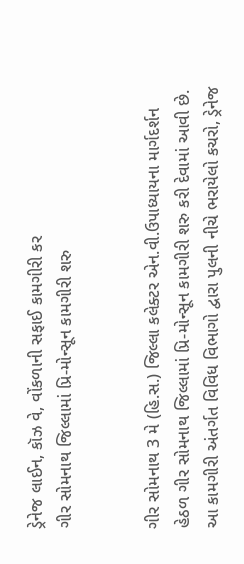ડ્રેનેજ લાઈન, કૉઝ વે, વોંકળાની સફાઈ કામગીરી કર
ગીર સોમનાથ જિલ્લામાં પ્રિ-મોન્સૂન કામગીરી શરુ


ગીર સોમનાથ 3 મે (હિ.સ.) જિલ્લા કલેક્ટર એન.વી.ઉપાધ્યાયના માર્ગદર્શન હેઠળ ગીર સોમનાથ જિલ્લામાં પ્રિ-મોન્સૂન કામગીરી શરુ કરી દેવામાં આવી છે. આ કામગીરી અંતર્ગત વિવિધ વિભાગો દ્વારા પુલની નીચે ભરાયેલો કચરો, ડ્રેનેજ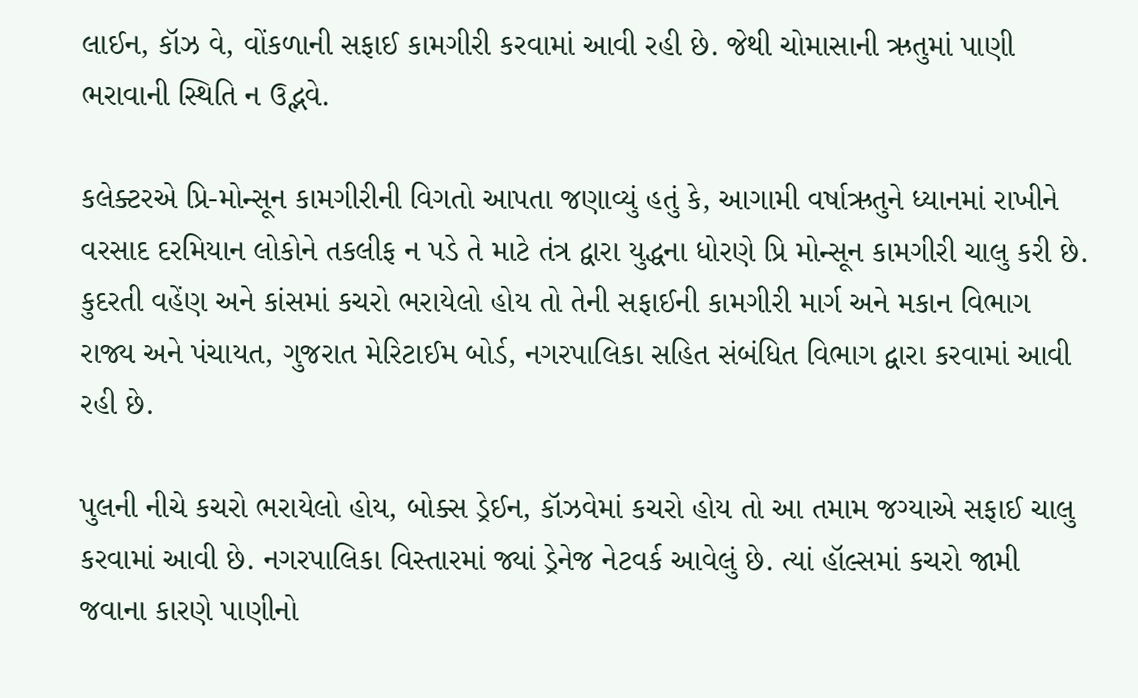લાઈન, કૉઝ વે, વોંકળાની સફાઈ કામગીરી કરવામાં આવી રહી છે. જેથી ચોમાસાની ઋતુમાં પાણી ભરાવાની સ્થિતિ ન ઉદ્ભવે.

કલેક્ટરએ પ્રિ-મોન્સૂન કામગીરીની વિગતો આપતા જણાવ્યું હતું કે, આગામી વર્ષાઋતુને ધ્યાનમાં રાખીને વરસાદ દરમિયાન લોકોને તકલીફ ન પડે તે માટે તંત્ર દ્વારા યુદ્ધના ધોરણે પ્રિ મોન્સૂન કામગીરી ચાલુ કરી છે. કુદરતી વહેંણ અને કાંસમાં કચરો ભરાયેલો હોય તો તેની સફાઈની કામગીરી માર્ગ અને મકાન વિભાગ રાજ્ય અને પંચાયત, ગુજરાત મેરિટાઈમ બોર્ડ, નગરપાલિકા સહિત સંબંધિત વિભાગ દ્વારા કરવામાં આવી રહી છે.

પુલની નીચે કચરો ભરાયેલો હોય, બોક્સ ડ્રેઈન, કૉઝવેમાં કચરો હોય તો આ તમામ જગ્યાએ સફાઈ ચાલુ કરવામાં આવી છે. નગરપાલિકા વિસ્તારમાં જ્યાં ડ્રેનેજ નેટવર્ક આવેલું છે. ત્યાં હૉલ્સમાં કચરો જામી જવાના કારણે પાણીનો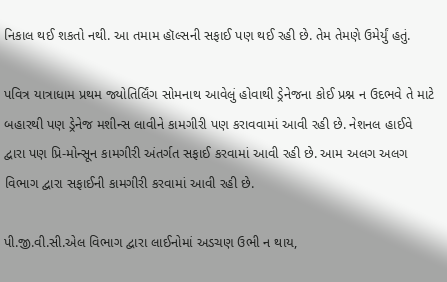નિકાલ થઈ શકતો નથી. આ તમામ હૉલ્સની સફાઈ પણ થઈ રહી છે. તેમ તેમણે ઉમેર્યું હતું.

પવિત્ર યાત્રાધામ પ્રથમ જ્યોતિર્લિંગ સોમનાથ આવેલું હોવાથી ડ્રેનેજના કોઈ પ્રશ્ન ન ઉદભવે તે માટે બહારથી પણ ડ્રેનેજ મશીન્સ લાવીને કામગીરી પણ કરાવવામાં આવી રહી છે. નેશનલ હાઈવે દ્વારા પણ પ્રિ-મોન્સૂન કામગીરી અંતર્ગત સફાઈ કરવામાં આવી રહી છે. આમ અલગ અલગ વિભાગ દ્વારા સફાઈની કામગીરી કરવામાં આવી રહી છે.

પી.જી.વી.સી.એલ વિભાગ દ્વારા લાઈનોમાં અડચણ ઉભી ન થાય,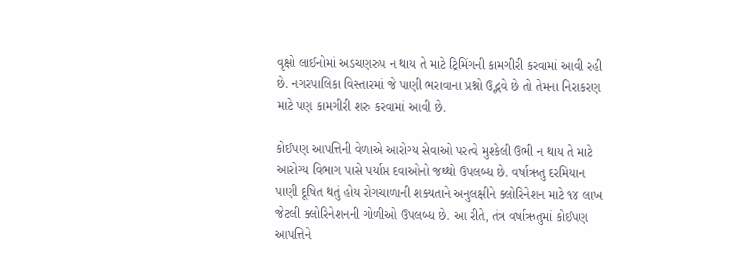વૃક્ષો લાઈનોમાં અડચણરુપ ન થાય તે માટે ટ્રિમિંગની કામગીરી કરવામાં આવી રહી છે. નગરપાલિકા વિસ્તારમાં જે પાણી ભરાવાના પ્રશ્નો ઉદ્ભવે છે તો તેમના નિરાકરણ માટે પણ કામગીરી શરુ કરવામાં આવી છે.

કોઈપણ આપત્તિની વેળાએ આરોગ્ય સેવાઓ પરત્વે મુશ્કેલી ઉભી ન થાય તે માટે આરોગ્ય વિભાગ પાસે પર્યાપ્ત દવાઓનો જથ્થો ઉપલબ્ધ છે. વર્ષાઋતુ દરમિયાન પાણી દૂષિત થતું હોય રોગચાળાની શક્યતાને અનુલક્ષીને ક્લોરિનેશન માટે ૧૪ લાખ જેટલી ક્લોરિનેશનની ગોળીઓ ઉપલબ્ધ છે. આ રીતે, તંત્ર વર્ષાઋતુમાં કોઈપણ આપત્તિને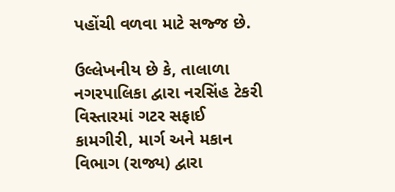પહોંચી વળવા માટે સજ્જ છે.

ઉલ્લેખનીય છે કે, તાલાળા નગરપાલિકા દ્વારા નરસિંહ ટેકરી વિસ્તારમાં ગટર સફાઈ કામગીરી, માર્ગ અને મકાન વિભાગ (રાજ્ય) દ્વારા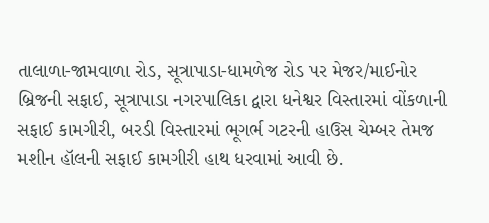તાલાળા-જામવાળા રોડ, સૂત્રાપાડા-ધામળેજ રોડ પર મેજર/માઈનોર બ્રિજની સફાઈ, સૂત્રાપાડા નગરપાલિકા દ્વારા ધનેશ્વર વિસ્તારમાં વોંકળાની સફાઈ કામગીરી, બરડી વિસ્તારમાં ભૂગર્ભ ગટરની હાઉસ ચેમ્બર તેમજ મશીન હૉલની સફાઈ કામગીરી હાથ ધરવામાં આવી છે.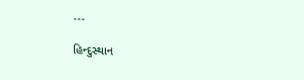---

હિન્દુસ્થાન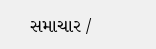સમાચાર /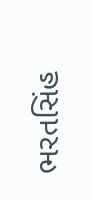ભરતસિંહ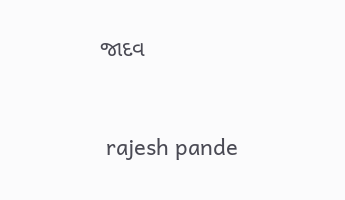જાદવ


 rajesh pande